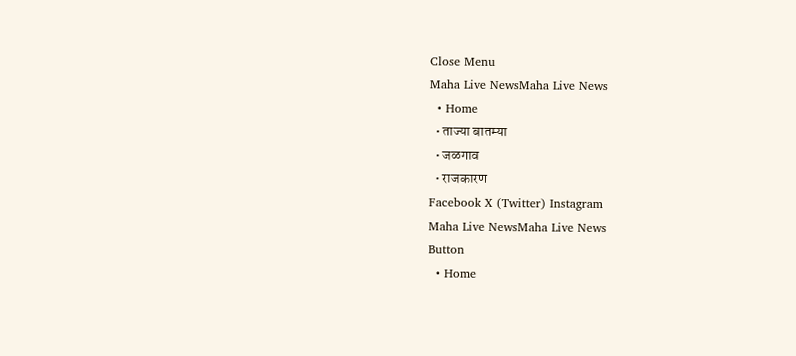Close Menu
Maha Live NewsMaha Live News
  • Home
  • ताज्या बातम्या
  • जळगाव
  • राजकारण
Facebook X (Twitter) Instagram
Maha Live NewsMaha Live News
Button
  • Home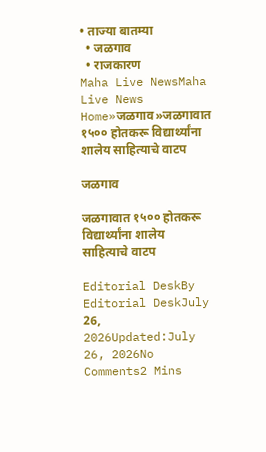• ताज्या बातम्या
  • जळगाव
  • राजकारण
Maha Live NewsMaha Live News
Home»जळगाव»जळगावात १५०० होतकरू विद्यार्थ्यांना शालेय साहित्याचे वाटप

जळगाव

जळगावात १५०० होतकरू विद्यार्थ्यांना शालेय साहित्याचे वाटप

Editorial DeskBy Editorial DeskJuly 26, 2026Updated:July 26, 2026No Comments2 Mins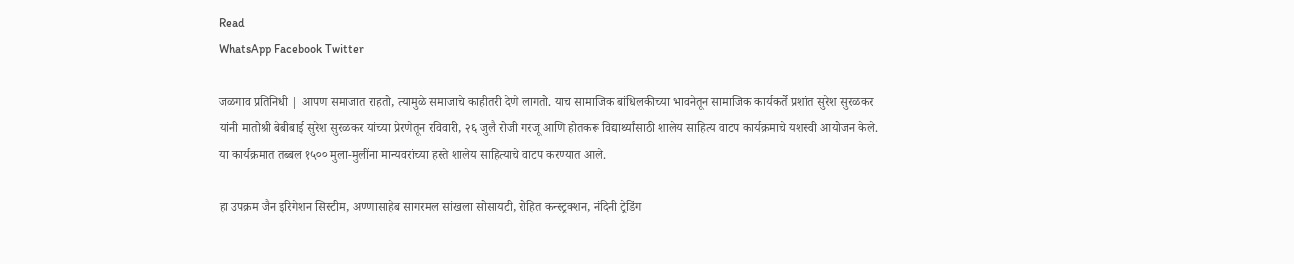Read
WhatsApp Facebook Twitter

जळगाव प्रतिनिधी | आपण समाजात राहतो, त्यामुळे समाजाचे काहीतरी देणे लागतो. याच सामाजिक बांधिलकीच्या भावनेतून सामाजिक कार्यकर्ते प्रशांत सुरेश सुरळकर यांनी मातोश्री बेबीबाई सुरेश सुरळकर यांच्या प्रेरणेतून रविवारी, २६ जुलै रोजी गरजू आणि होतकरू विद्यार्थ्यांसाठी शालेय साहित्य वाटप कार्यक्रमाचे यशस्वी आयोजन केले. या कार्यक्रमात तब्बल १५०० मुला-मुलींना मान्यवरांच्या हस्ते शालेय साहित्याचे वाटप करण्यात आले.

हा उपक्रम जैन इरिगेशन सिस्टीम, अण्णासाहेब सागरमल सांखला सोसायटी, रोहित कन्स्ट्रक्शन, नंदिनी ट्रेडिंग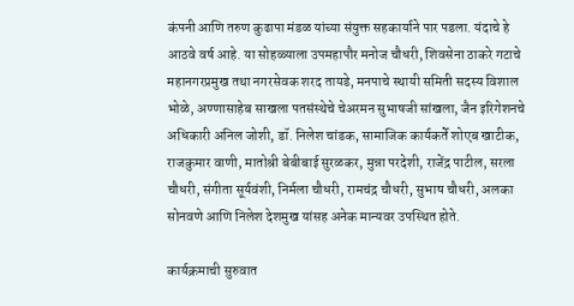कंपनी आणि तरुण कुढापा मंडळ यांच्या संयुक्त सहकार्याने पार पडला. यंदाचे हे आठवे वर्ष आहे. या सोहळ्याला उपमहापौर मनोज चौधरी, शिवसेना ठाकरे गटाचे महानगरप्रमुख तथा नगरसेवक शरद तायडे, मनपाचे स्थायी समिती सदस्य विशाल भोळे, अण्णासाहेब साखला पतसंस्थेचे चेअरमन सुभाषजी सांखला, जैन इरिगेशनचे अधिकारी अनिल जोशी, डॉ. निलेश चांडक, सामाजिक कार्यकर्ते शोएब खाटीक, राजकुमार वाणी, मातोश्री बेबीबाई सुरळकर, मुन्ना परदेशी, राजेंद्र पाटील, सरला चौधरी, संगीता सूर्यवंशी, निर्मला चौधरी, रामचंद्र चौधरी, सुभाष चौधरी, अलका सोनवणे आणि निलेश देशमुख यांसह अनेक मान्यवर उपस्थित होते.

कार्यक्रमाची सुरुवात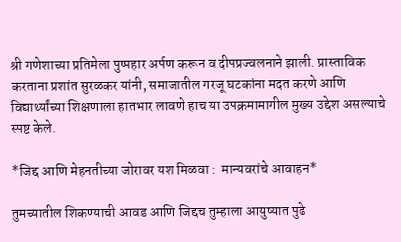श्री गणेशाच्या प्रतिमेला पुष्पहार अर्पण करून व दीपप्रज्वलनाने झाली. प्रास्ताविक करताना प्रशांत सुरळकर यांनी, समाजातील गरजू घटकांना मदत करणे आणि विद्यार्थ्यांच्या शिक्षणाला हातभार लावणे हाच या उपक्रमामागील मुख्य उद्देश असल्याचे स्पष्ट केले.

*जिद्द आणि मेहनतीच्या जोरावर यश मिळवा :  मान्यवरांचे आवाहन*

तुमच्यातील शिकण्याची आवड आणि जिद्दच तुम्हाला आयुष्यात पुढे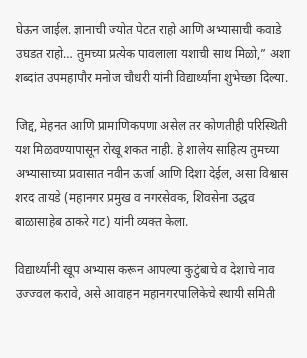घेऊन जाईल. ज्ञानाची ज्योत पेटत राहो आणि अभ्यासाची कवाडे उघडत राहो… तुमच्या प्रत्येक पावलाला यशाची साथ मिळो,” अशा शब्दांत उपमहापौर मनोज चौधरी यांनी विद्यार्थ्यांना शुभेच्छा दिल्या.

जिद्द, मेहनत आणि प्रामाणिकपणा असेल तर कोणतीही परिस्थिती यश मिळवण्यापासून रोखू शकत नाही. हे शालेय साहित्य तुमच्या अभ्यासाच्या प्रवासात नवीन ऊर्जा आणि दिशा देईल, असा विश्वास शरद तायडे (महानगर प्रमुख व नगरसेवक, शिवसेना उद्धव बाळासाहेब ठाकरे गट) यांनी व्यक्त केला.

विद्यार्थ्यांनी खूप अभ्यास करून आपल्या कुटुंबाचे व देशाचे नाव उज्ज्वल करावे, असे आवाहन महानगरपालिकेचे स्थायी समिती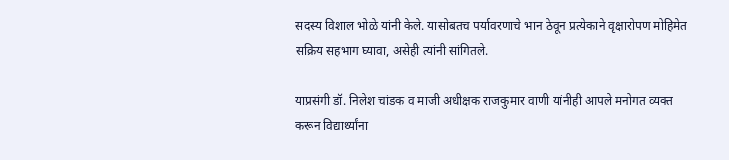सदस्य विशाल भोळे यांनी केले. यासोबतच पर्यावरणाचे भान ठेवून प्रत्येकाने वृक्षारोपण मोहिमेत सक्रिय सहभाग घ्यावा, असेही त्यांनी सांगितले.

याप्रसंगी डॉ. निलेश चांडक व माजी अधीक्षक राजकुमार वाणी यांनीही आपले मनोगत व्यक्त करून विद्यार्थ्यांना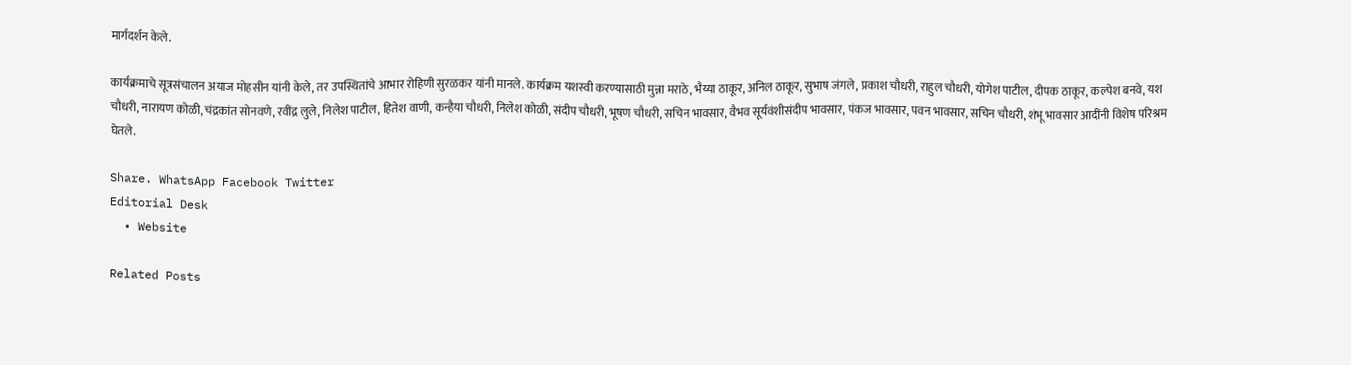मार्गदर्शन केले.

कार्यक्रमाचे सूत्रसंचालन अयाज मोहसीन यांनी केले, तर उपस्थितांचे आभार रोहिणी सुरळकर यांनी मानले. कार्यक्रम यशस्वी करण्यासाठी मुन्ना मराठे, भैय्या ठाकूर, अनिल ठाकूर, सुभाष जंगले, प्रकाश चौधरी, राहुल चौधरी, योगेश पाटील, दीपक ठाकूर, कल्पेश बनवे, यश चौधरी, नारायण कोळी, चंद्रकांत सोनवणे, रवींद्र लुले, निलेश पाटील, हितेश वाणी, कन्हैया चौधरी, निलेश कोळी, संदीप चौधरी, भूषण चौधरी, सचिन भावसार, वैभव सूर्यवंशीसंदीप भावसार, पंकज भावसार, पवन भावसार, सचिन चौधरी, शंभू भावसार आदींनी विशेष परिश्रम घेतले.

Share. WhatsApp Facebook Twitter
Editorial Desk
  • Website

Related Posts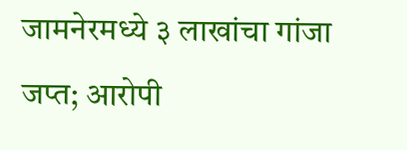जामनेरमध्ये ३ लाखांचा गांजा जप्त; आरोपी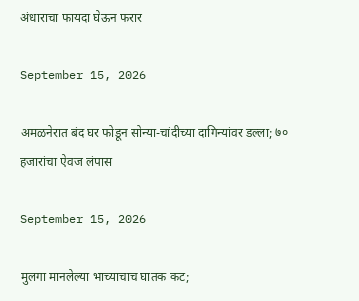अंधाराचा फायदा घेऊन फरार

September 15, 2026

अमळनेरात बंद घर फोडून सोन्या-चांदीच्या दागिन्यांवर डल्ला; ७० हजारांचा ऐवज लंपास

September 15, 2026

मुलगा मानलेल्या भाच्याचाच घातक कट;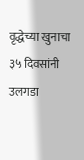वृद्धेच्या खुनाचा ३५ दिवसांनी उलगडा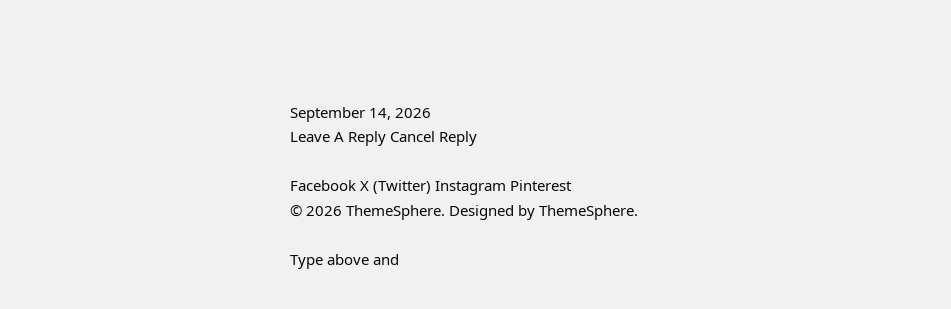September 14, 2026
Leave A Reply Cancel Reply

Facebook X (Twitter) Instagram Pinterest
© 2026 ThemeSphere. Designed by ThemeSphere.

Type above and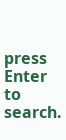press Enter to search.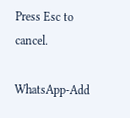Press Esc to cancel.

WhatsApp-Add